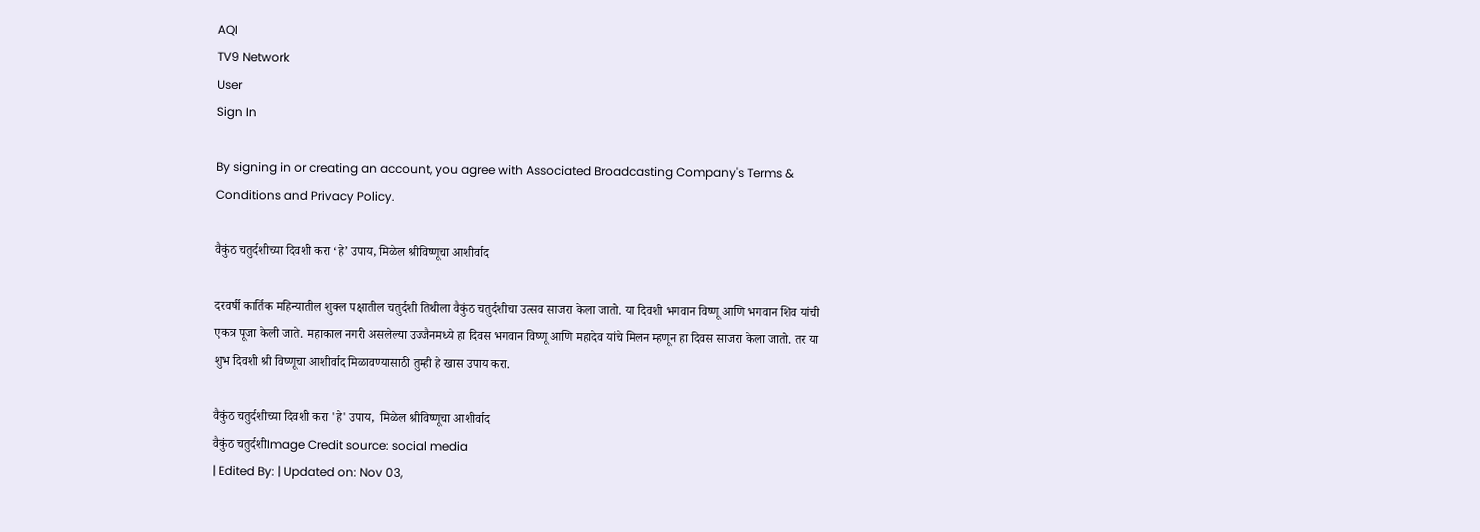AQI
TV9 Network
User
Sign In

By signing in or creating an account, you agree with Associated Broadcasting Company's Terms & Conditions and Privacy Policy.

वैकुंठ चतुर्दशीच्या दिवशी करा ‘हे’ उपाय, मिळेल श्रीविष्णूचा आशीर्वाद

दरवर्षी कार्तिक महिन्यातील शुक्ल पक्षातील चतुर्दशी तिथीला वैकुंठ चतुर्दशीचा उत्सव साजरा केला जातो. या दिवशी भगवान विष्णू आणि भगवान शिव यांची एकत्र पूजा केली जाते. महाकाल नगरी असलेल्या उज्जैनमध्ये हा दिवस भगवान विष्णू आणि महादेव यांचे मिलन म्हणून हा दिवस साजरा केला जातो. तर या शुभ दिवशी श्री विष्णूचा आशीर्वाद मिळावण्यासाठी तुम्ही हे खास उपाय करा.

वैकुंठ चतुर्दशीच्या दिवशी करा 'हे' उपाय,  मिळेल श्रीविष्णूचा आशीर्वाद
वैकुंठ चतुर्दशीImage Credit source: social media
| Edited By: | Updated on: Nov 03,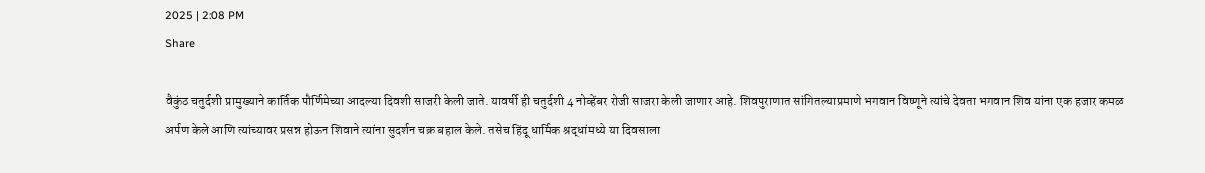2025 | 2:08 PM
Share

वैकुंठ चतुर्दशी प्रामुख्याने कार्तिक पौर्णिमेच्या आदल्या दिवशी साजरी केली जाते. यावर्षी ही चतुर्दशी 4 नोव्हेंबर रोजी साजरा केली जाणार आहे. शिवपुराणात सांगितल्याप्रमाणे भगवान विष्णूने त्यांचे देवता भगवान शिव यांना एक हजार कमळ अर्पण केले आणि त्यांच्यावर प्रसन्न होऊन शिवाने त्यांना सुदर्शन चक्र बहाल केले. तसेच हिंदू धार्मिक श्रद्धांमध्ये या दिवसाला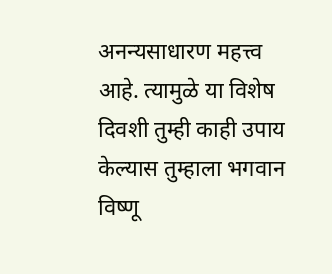अनन्यसाधारण महत्त्व आहे. त्यामुळे या विशेष दिवशी तुम्ही काही उपाय केल्यास तुम्हाला भगवान विष्णू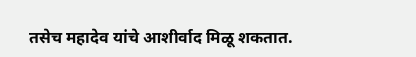तसेच महादेव यांचे आशीर्वाद मिळू शकतात.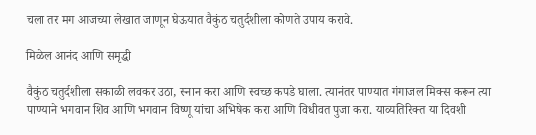चला तर मग आजच्या लेखात जाणून घेऊयात वैकुंठ चतुर्दशीला कोणते उपाय करावे.

मिळेल आनंद आणि समृद्धी

वैकुंठ चतुर्दशीला सकाळी लवकर उठा, स्नान करा आणि स्वच्छ कपडे घाला. त्यानंतर पाण्यात गंगाजल मिक्स करून त्या पाण्याने भगवान शिव आणि भगवान विष्णू यांचा अभिषेक करा आणि विधीवत पुजा करा. याव्यतिरिक्त या दिवशी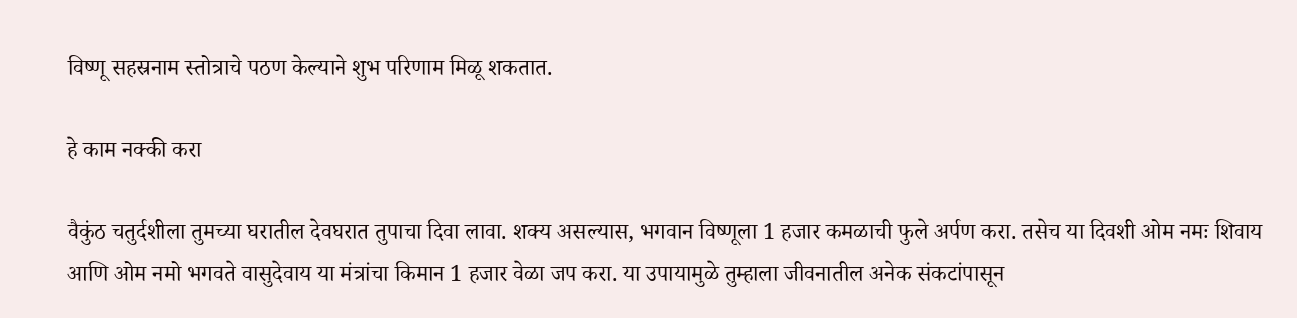विष्णू सहस्रनाम स्तोत्राचे पठण केल्याने शुभ परिणाम मिळू शकतात.

हे काम नक्की करा

वैकुंठ चतुर्दशीला तुमच्या घरातील देवघरात तुपाचा दिवा लावा. शक्य असल्यास, भगवान विष्णूला 1 हजार कमळाची फुले अर्पण करा. तसेच या दिवशी ओम नमः शिवाय आणि ओम नमो भगवते वासुदेवाय या मंत्रांचा किमान 1 हजार वेळा जप करा. या उपायामुळे तुम्हाला जीवनातील अनेक संकटांपासून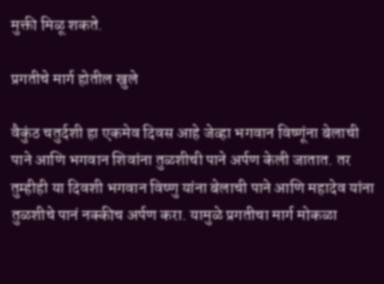मुक्ती मिळू शकते.

प्रगतीचे मार्ग होतील खुले

वैकुंठ चतुर्दशी हा एकमेव दिवस आहे जेव्हा भगवान विष्णूंना बेलाची पाने आणि भगवान शिवांना तुळशीची पाने अर्पण केली जातात. तर तुम्हीही या दिवशी भगवान विष्णु यांना बेलाची पाने आणि महादेव यांना तुळशीचे पानं नक्कीच अर्पण करा. यामुळे प्रगतीचा मार्ग मोकळा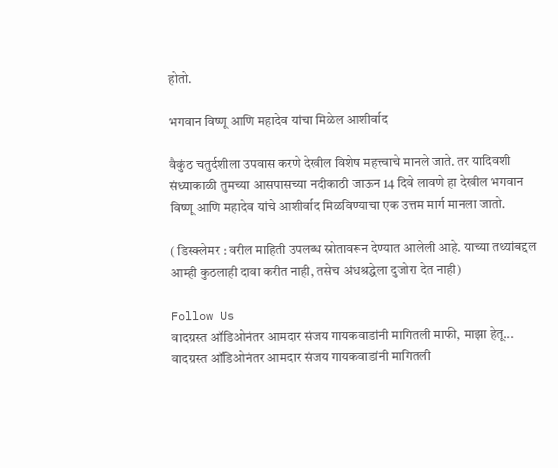होतो.

भगवान विष्णू आणि महादेव यांचा मिळेल आशीर्वाद

वैकुंठ चतुर्दशीला उपवास करणे देखील विशेष महत्त्वाचे मानले जाते. तर यादिवशी संध्याकाळी तुमच्या आसपासच्या नदीकाठी जाऊन 14 दिवे लावणे हा देखील भगवान विष्णू आणि महादेव यांचे आशीर्वाद मिळविण्याचा एक उत्तम मार्ग मानला जातो.

( डिस्क्लेमर : वरील माहिती उपलब्ध स्रोतावरून देण्यात आलेली आहे. याच्या तथ्यांबद्दल आम्ही कुठलाही दावा करीत नाही, तसेच अंधश्रद्धेला दुजोरा देत नाही)

Follow Us
वादग्रस्त ऑडिओनंतर आमदार संजय गायकवाडांनी मागितली माफी, माझा हेतू...
वादग्रस्त ऑडिओनंतर आमदार संजय गायकवाडांनी मागितली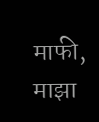माफी, माझा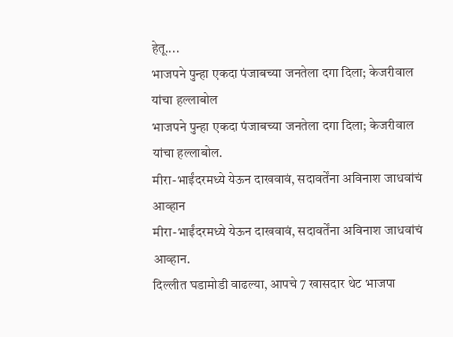हेतू....
भाजपने पुन्हा एकदा पंजाबच्या जनतेला दगा दिला; केजरीवाल यांचा हल्लाबोल
भाजपने पुन्हा एकदा पंजाबच्या जनतेला दगा दिला; केजरीवाल यांचा हल्लाबोल.
मीरा-भाईंदरमध्ये येऊन दाखवावं, सदावर्तेंना अविनाश जाधवांचं आव्हान
मीरा-भाईंदरमध्ये येऊन दाखवावं, सदावर्तेंना अविनाश जाधवांचं आव्हान.
दिल्लीत घडामोडी वाढल्या, आपचे 7 खासदार थेट भाजपा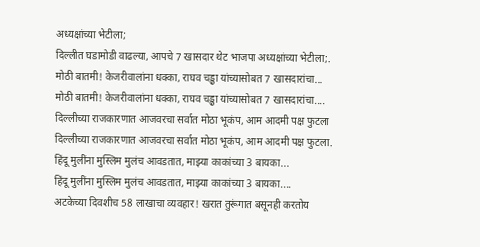अध्यक्षांच्या भेटीला;
दिल्लीत घडामोडी वाढल्या, आपचे 7 खासदार थेट भाजपा अध्यक्षांच्या भेटीला;.
मोठी बातमी! केजरीवालांना धक्का, राघव चड्ढा यांच्यासोबत 7 खासदारांचा...
मोठी बातमी! केजरीवालांना धक्का, राघव चड्ढा यांच्यासोबत 7 खासदारांचा....
दिल्लीच्या राजकारणात आजवरचा सर्वात मोठा भूकंप, आम आदमी पक्ष फुटला
दिल्लीच्या राजकारणात आजवरचा सर्वात मोठा भूकंप, आम आदमी पक्ष फुटला.
हिंदू मुलींना मुस्लिम मुलंच आवडतात, माझ्या काकांच्या 3 बायका...
हिंदू मुलींना मुस्लिम मुलंच आवडतात, माझ्या काकांच्या 3 बायका....
अटकेच्या दिवशीच 58 लाखाचा व्यवहार! खरात तुरूंगात बसूनही करतोय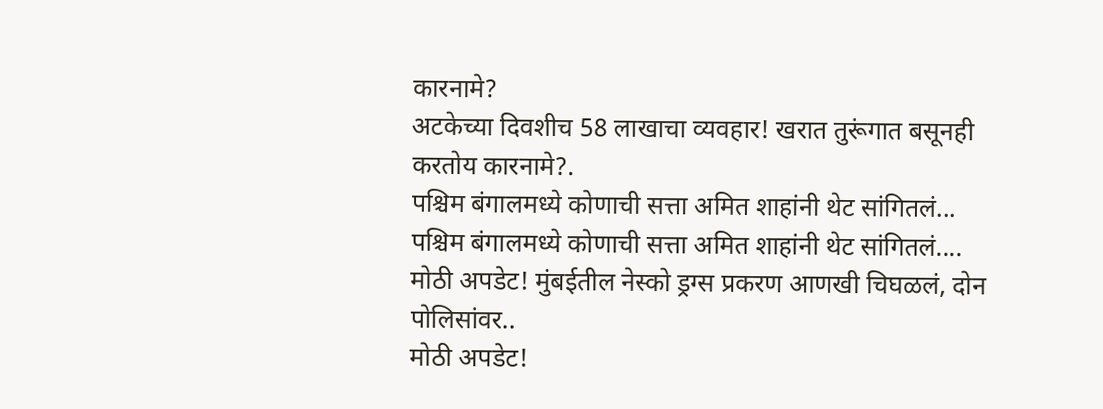कारनामे?
अटकेच्या दिवशीच 58 लाखाचा व्यवहार! खरात तुरूंगात बसूनही करतोय कारनामे?.
पश्चिम बंगालमध्ये कोणाची सत्ता अमित शाहांनी थेट सांगितलं...
पश्चिम बंगालमध्ये कोणाची सत्ता अमित शाहांनी थेट सांगितलं....
मोठी अपडेट! मुंबईतील नेस्को ड्रग्स प्रकरण आणखी चिघळलं, दोन पोलिसांवर..
मोठी अपडेट!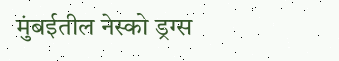मुंबईतील नेस्को ड्रग्स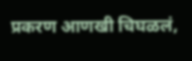प्रकरण आणखी चिघळलं,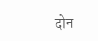दोन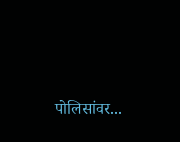पोलिसांवर...